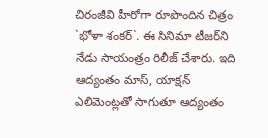చిరంజీవి హీరోగా రూపొందిన చిత్రం `భోళా శంకర్‌`. ఈ సినిమా టీజర్‌ని నేడు సాయంత్రం రిలీజ్‌ చేశారు. ఇది ఆద్యంతం మాస్‌, యాక్షన్‌ ఎలిమెంట్లతో సాగుతూ ఆద్యంతం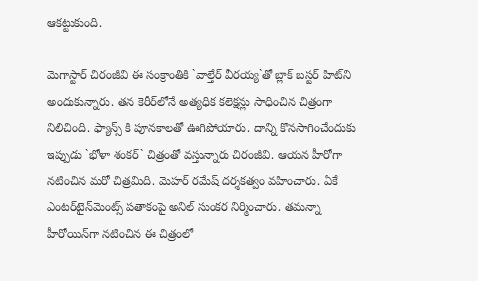ఆకట్టుకుంది.

మెగాస్టార్‌ చిరంజీవి ఈ సంక్రాంతికి `వాల్తేర్‌ వీరయ్య`తో బ్లాక్‌ బస్టర్ హిట్‌ని అందుకున్నారు. తన కెరీర్‌లోనే అత్యధిక కలెక్షన్లు సాధించిన చిత్రంగా నిలిచింది. ఫ్యాన్స్ కి పూనకాలతో ఊగిపోయారు. దాన్ని కొనసాగించేందుకు ఇప్పుడు `భోళా శంకర్‌` చిత్రంతో వస్తున్నారు చిరంజీవి. ఆయన హీరోగా నటించిన మరో చిత్రమిది. మెహర్‌ రమేష్‌ దర్శకత్వం వహించారు. ఏకే ఎంటర్‌టైన్‌మెంట్స్ పతాకంపై అనిల్‌ సుంకర నిర్మించారు. తమన్నా హీరోయిన్‌గా నటించిన ఈ చిత్రంలో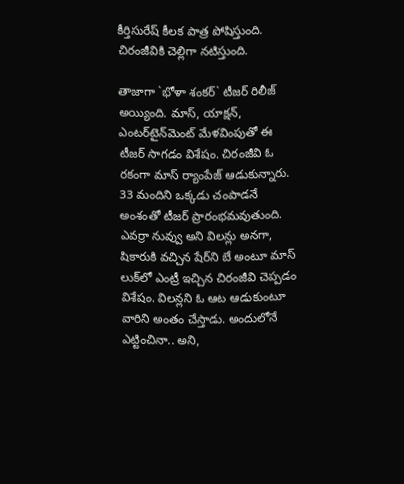కీర్తిసురేష్‌ కీలక పాత్ర పోషిస్తుంది. చిరంజీవికి చెల్లిగా నటిస్తుంది.

తాజాగా `భోళా శంకర్‌` టీజర్‌ రిలీజ్‌ అయ్యింది. మాస్‌, యాక్షన్‌, ఎంటర్‌టైన్‌మెంట్‌ మేళవింపుతో ఈ టీజర్‌ సాగడం విశేషం. చిరంజీవి ఓ రకంగా మాస్ ర్యాంపేజ్‌ ఆడుకున్నారు. 33 మందిని ఒక్కడు చంపాడనే అంశంతో టీజర్ ప్రారంభమవుతుంది. ఎవర్రా నువ్వు అని విలన్లు అనగా, షికారుకి వచ్చిన షేర్‌ని బే అంటూ మాస్‌ లుక్‌లో ఎంట్రీ ఇచ్చిన చిరంజీవి చెప్పడం విశేషం. విలన్లని ఓ ఆట ఆడుకుంటూ వారిని అంతం చేస్తాడు. అందులోనే ఎట్టించినా.. అని,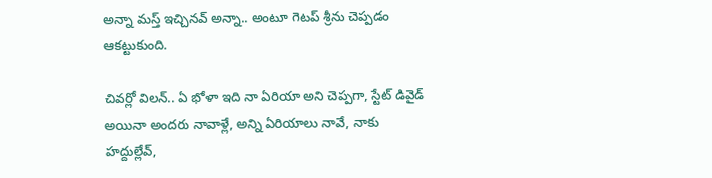అన్నా మస్త్ ఇచ్చినవ్‌ అన్నా.. అంటూ గెటప్‌ శ్రీను చెప్పడం ఆకట్టుకుంది.

చివర్లో విలన్‌.. ఏ భోళా ఇది నా ఏరియా అని చెప్పగా, స్టేట్‌ డివైడ్‌ అయినా అందరు నావాళ్లే, అన్ని ఏరియాలు నావే, నాకు హద్దుల్లేవ్‌,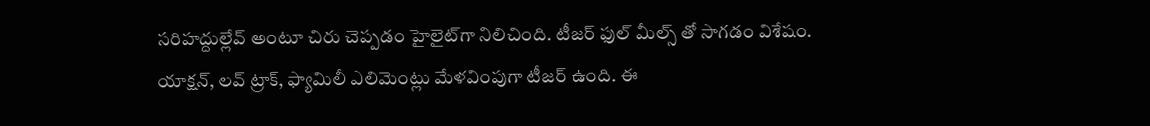సరిహద్దుల్లేవ్‌ అంటూ చిరు చెప్పడం హైలైట్‌గా నిలిచింది. టీజర్‌ ఫుల్‌ మీల్స్ తో సాగడం విశేషం. యాక్షన్, లవ్‌ ట్రాక్‌, ఫ్యామిలీ ఎలిమెంట్లు మేళవింపుగా టీజర్‌ ఉంది. ఈ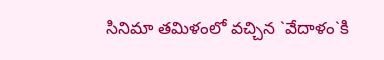సినిమా తమిళంలో వచ్చిన `వేదాళం`కి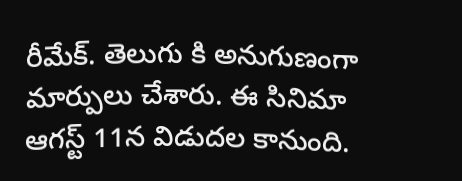రీమేక్‌. తెలుగు కి అనుగుణంగా మార్పులు చేశారు. ఈ సినిమా ఆగస్ట్ 11న విడుదల కానుంది.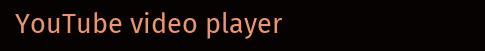YouTube video player